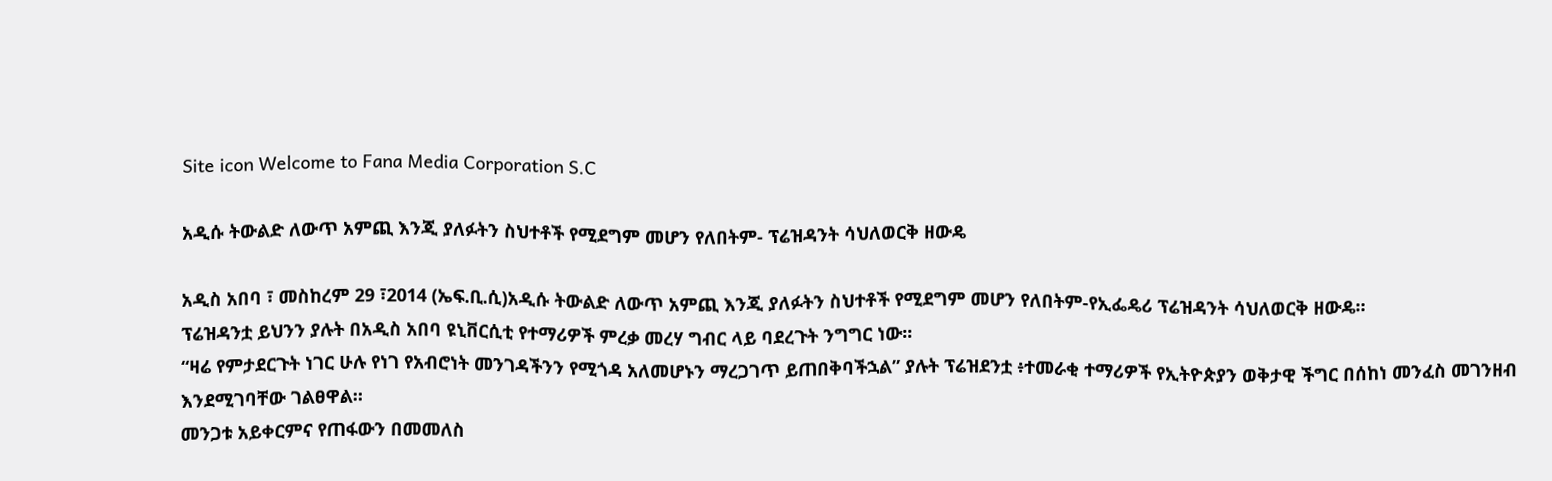Site icon Welcome to Fana Media Corporation S.C

አዲሱ ትውልድ ለውጥ አምጪ እንጂ ያለፉትን ስህተቶች የሚደግም መሆን የለበትም- ፕሬዝዳንት ሳህለወርቅ ዘውዴ

አዲስ አበባ ፣ መስከረም 29 ፣2014 (ኤፍ.ቢ.ሲ)አዲሱ ትውልድ ለውጥ አምጪ እንጂ ያለፉትን ስህተቶች የሚደግም መሆን የለበትም-የኢፌዴሪ ፕሬዝዳንት ሳህለወርቅ ዘውዴ።
ፕሬዝዳንቷ ይህንን ያሉት በአዲስ አበባ ዩኒቨርሲቲ የተማሪዎች ምረቃ መረሃ ግብር ላይ ባደረጉት ንግግር ነው፡፡
“ዛሬ የምታደርጉት ነገር ሁሉ የነገ የአብሮነት መንገዳችንን የሚጎዳ አለመሆኑን ማረጋገጥ ይጠበቅባችኋል” ያሉት ፕሬዝደንቷ ፥ተመራቂ ተማሪዎች የኢትዮጵያን ወቅታዊ ችግር በሰከነ መንፈስ መገንዘብ እንደሚገባቸው ገልፀዋል።
መንጋቱ አይቀርምና የጠፋውን በመመለስ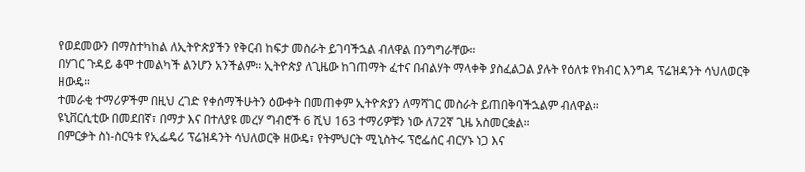የወደመውን በማስተካከል ለኢትዮጵያችን የቅርብ ከፍታ መስራት ይገባችኋል ብለዋል በንግግራቸው።
በሃገር ጉዳይ ቆሞ ተመልካች ልንሆን አንችልም፡፡ ኢትዮጵያ ለጊዜው ከገጠማት ፈተና በብልሃት ማላቀቅ ያስፈልጋል ያሉት የዕለቱ የክብር እንግዳ ፕሬዝዳንት ሳህለወርቅ ዘውዴ።
ተመራቂ ተማሪዎችም በዚህ ረገድ የቀሰማችሁትን ዕውቀት በመጠቀም ኢትዮጵያን ለማሻገር መስራት ይጠበቅባችኋልም ብለዋል።
ዩኒቨርሲቲው በመደበኛ፣ በማታ እና በተለያዩ መረሃ ግብሮች 6 ሺህ 163 ተማሪዎቹን ነው ለ72ኛ ጊዜ አስመርቋል።
በምርቃት ስነ-ስርዓቱ የኢፌዴሪ ፕሬዝዳንት ሳህለወርቅ ዘውዴ፣ የትምህርት ሚኒስትሩ ፕሮፌሰር ብርሃኑ ነጋ እና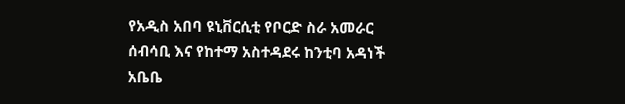የአዲስ አበባ ዩኒቨርሲቲ የቦርድ ስራ አመራር ሰብሳቢ እና የከተማ አስተዳደሩ ከንቲባ አዳነች አቤቤ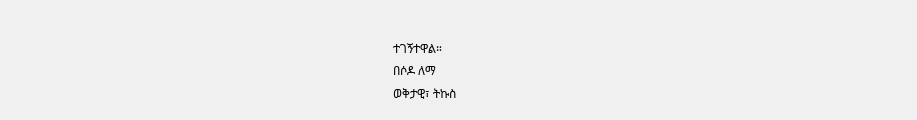ተገኝተዋል።
በሶዶ ለማ
ወቅታዊ፣ ትኩስ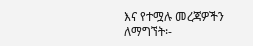እና የተሟሉ መረጃዎችን ለማግኘት፡-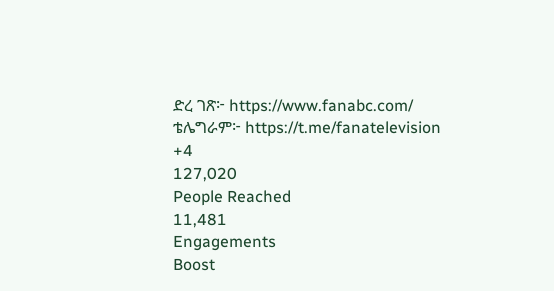ድረ ገጽ፦ https://www.fanabc.com/
ቴሌግራም፦ https://t.me/fanatelevision
+4
127,020
People Reached
11,481
Engagements
Boost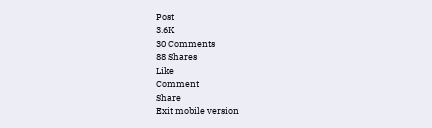Post
3.6K
30 Comments
88 Shares
Like
Comment
Share
Exit mobile version